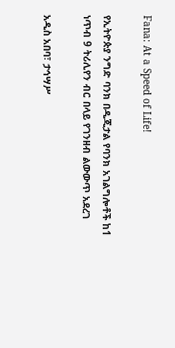Fana: At a Speed of Life!

የኢትዮጵያ ንግድ ባንክ በዲጂታል የባንክ አገልግሎቶች ከ1 ነጥብ 9 ትሪሊየን ብር በላይ የገንዘብ ልውውጥ አደረገ

አዲስ አበባ፣ ታኅሣሥ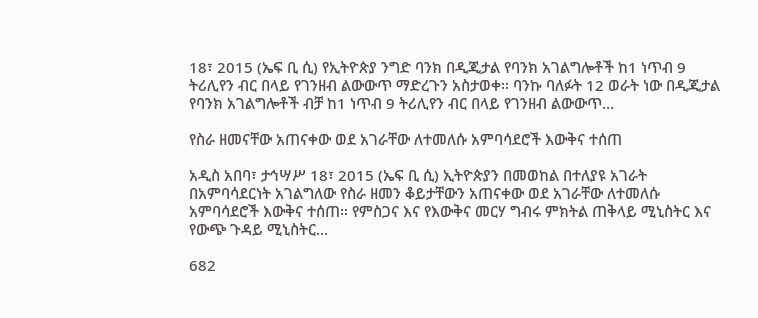18፣ 2015 (ኤፍ ቢ ሲ) የኢትዮጵያ ንግድ ባንክ በዲጂታል የባንክ አገልግሎቶች ከ1 ነጥብ 9 ትሪሊየን ብር በላይ የገንዘብ ልውውጥ ማድረጉን አስታወቀ፡፡ ባንኩ ባለፉት 12 ወራት ነው በዲጂታል የባንክ አገልግሎቶች ብቻ ከ1 ነጥብ 9 ትሪሊየን ብር በላይ የገንዘብ ልውውጥ…

የስራ ዘመናቸው አጠናቀው ወደ አገራቸው ለተመለሱ አምባሳደሮች እውቅና ተሰጠ

አዲስ አበባ፣ ታኅሣሥ 18፣ 2015 (ኤፍ ቢ ሲ) ኢትዮጵያን በመወከል በተለያዩ አገራት በአምባሳደርነት አገልግለው የስራ ዘመን ቆይታቸውን አጠናቀው ወደ አገራቸው ለተመለሱ አምባሳደሮች እውቅና ተሰጠ፡፡ የምስጋና እና የእውቅና መርሃ ግብሩ ምክትል ጠቅላይ ሚኒስትር እና የውጭ ጉዳይ ሚኒስትር…

682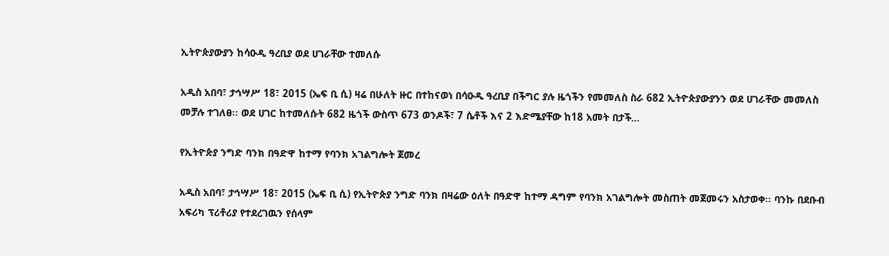ኢትዮጵያውያን ከሳዑዲ ዓረቢያ ወደ ሀገራቸው ተመለሱ

አዲስ አበባ፣ ታኅሣሥ 18፣ 2015 (ኤፍ ቢ ሲ) ዛሬ በሁለት ዙር በተከናወነ በሳዑዲ ዓረቢያ በችግር ያሉ ዜጎችን የመመለስ ስራ 682 ኢትዮጵያውያንን ወደ ሀገራቸው መመለስ መቻሉ ተገለፀ፡፡ ወደ ሀገር ከተመለሱት 682 ዜጎች ውስጥ 673 ወንዶች፣ 7 ሴቶች እና 2 እድሜያቸው ከ18 አመት በታች…

የኢትዮጵያ ንግድ ባንክ በዓድዋ ከተማ የባንክ አገልግሎት ጀመረ

አዲስ አበባ፣ ታኅሣሥ 18፣ 2015 (ኤፍ ቢ ሲ) የኢትዮጵያ ንግድ ባንክ በዛሬው ዕለት በዓድዋ ከተማ ዳግም የባንክ አገልግሎት መስጠት መጀመሩን አስታወቀ፡፡ ባንኩ በደቡብ አፍሪካ ፕሪቶሪያ የተደረገዉን የሰላም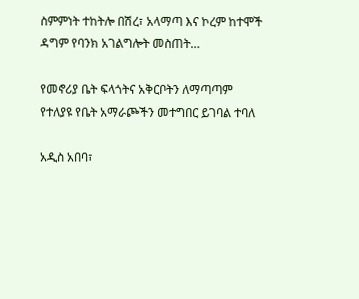ስምምነት ተከትሎ በሽረ፣ አላማጣ እና ኮረም ከተሞች ዳግም የባንክ አገልግሎት መስጠት…

የመኖሪያ ቤት ፍላጎትና አቅርቦትን ለማጣጣም የተለያዩ የቤት አማራጮችን መተግበር ይገባል ተባለ

አዲስ አበባ፣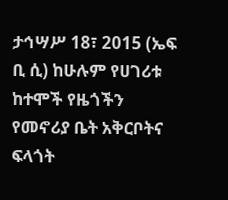ታኅሣሥ 18፣ 2015 (ኤፍ ቢ ሲ) ከሁሉም የሀገሪቱ ከተሞች የዜጎችን የመኖሪያ ቤት አቅርቦትና ፍላጎት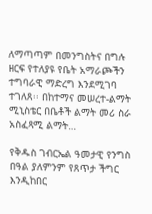ለማጣጣም በመንግስትና በግሉ ዘርፍ የተለያዩ የቤት አማራጮችን ተግባራዊ ማድረግ እንደሚገባ ተገለጸ፡፡ በከተማና መሠረተ-ልማት ሚኒስቴር በቤቶች ልማት መሪ ስራ አስፈጻሚ ልማት…

የቅዱስ ገብርኤል ዓመታዊ የንግስ በዓል ያለምንም የጸጥታ ችግር እንዲከበር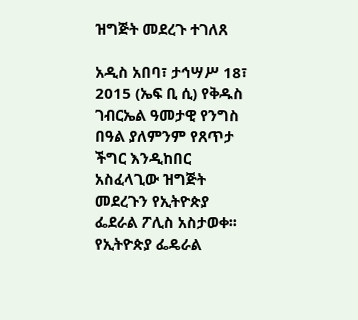ዝግጅት መደረጉ ተገለጸ

አዲስ አበባ፣ ታኅሣሥ 18፣ 2015 (ኤፍ ቢ ሲ) የቅዱስ ገብርኤል ዓመታዊ የንግስ በዓል ያለምንም የጸጥታ ችግር እንዲከበር አስፈላጊው ዝግጅት መደረጉን የኢትዮጵያ ፌደራል ፖሊስ አስታወቀ፡፡ የኢትዮጵያ ፌዴራል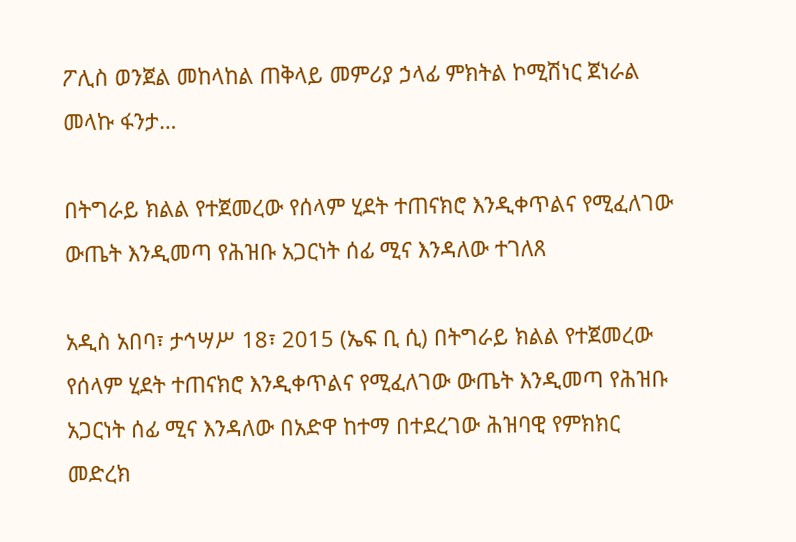ፖሊስ ወንጀል መከላከል ጠቅላይ መምሪያ ኃላፊ ምክትል ኮሚሽነር ጀነራል መላኩ ፋንታ…

በትግራይ ክልል የተጀመረው የሰላም ሂደት ተጠናክሮ እንዲቀጥልና የሚፈለገው ውጤት እንዲመጣ የሕዝቡ አጋርነት ሰፊ ሚና እንዳለው ተገለጸ

አዲስ አበባ፣ ታኅሣሥ 18፣ 2015 (ኤፍ ቢ ሲ) በትግራይ ክልል የተጀመረው የሰላም ሂደት ተጠናክሮ እንዲቀጥልና የሚፈለገው ውጤት እንዲመጣ የሕዝቡ አጋርነት ሰፊ ሚና እንዳለው በአድዋ ከተማ በተደረገው ሕዝባዊ የምክክር መድረክ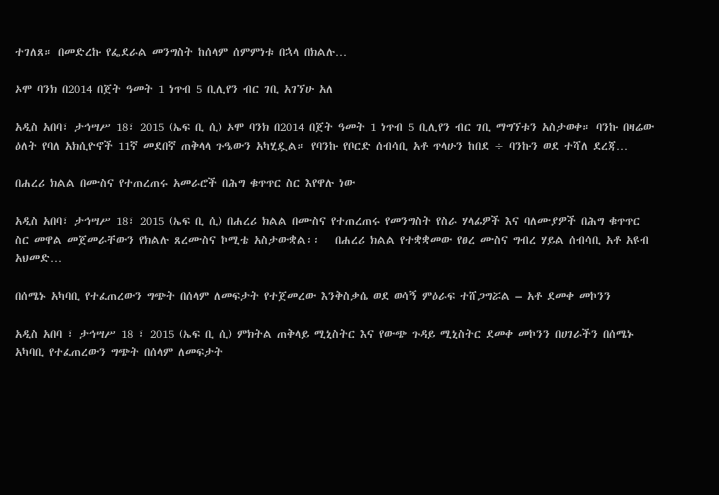ተገለጸ። በመድረኩ የፌደራል መንግስት ከሰላም ሰምምነቱ በኋላ በክልሉ…

ኦሞ ባንክ በ2014 በጀት ዓመት 1 ነጥብ 5 ቢሊየን ብር ገቢ አገኘሁ አለ

አዲስ አበባ፣ ታኅሣሥ 18፣ 2015 (ኤፍ ቢ ሲ) ኦሞ ባንክ በ2014 በጀት ዓመት 1 ነጥብ 5 ቢሊየን ብር ገቢ ማግኘቱን አስታወቀ። ባንኩ በዛሬው ዕለት የባለ አክሲዮኖች 11ኛ መደበኛ ጠቅላላ ጉዔውን አካሂዷል። የባንኩ የቦርድ ሰብሳቢ አቶ ጥላሁን ከበደ ÷ ባንኩን ወደ ተሻለ ደረጃ…

በሐረሪ ክልል በሙስና የተጠረጠሩ አመራሮች በሕግ ቁጥጥር ስር እየዋሉ ነው

አዲስ አበባ፣ ታኅሣሥ 18፣ 2015 (ኤፍ ቢ ሲ) በሐረሪ ክልል በሙስና የተጠረጠሩ የመንግስት የስራ ሃላፊዎች እና ባለሙያዎች በሕግ ቁጥጥር ስር መዋል መጀመራቸውን የክልሉ ጸረሙስና ኮሚቴ አስታውቋል፡፡   በሐረሪ ክልል የተቋቋመው የፀረ ሙስና ግብረ ሃይል ሰብሳቢ አቶ አዩብ አህመድ…

በሰሜኑ አካባቢ የተፈጠረውን ግጭት በሰላም ለመፍታት የተጀመረው እንቅስቃሴ ወደ ወሳኝ ምዕራፍ ተሸጋግሯል – አቶ ደመቀ መኮንን

አዲስ አበባ ፣ ታኅሣሥ 18 ፣ 2015 (ኤፍ ቢ ሲ) ምክትል ጠቅላይ ሚኒስትር እና የውጭ ጉዳይ ሚኒስትር ደመቀ መኮንን በሀገራችን በሰሜኑ አካባቢ የተፈጠረውን ግጭት በሰላም ለመፍታት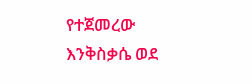የተጀመረው እንቅስቃሴ ወደ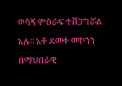ወሳኝ ምዕራፍ ተሸጋግሯል አሉ፡፡ አቶ ደመቀ መኮንን በማህበራዊ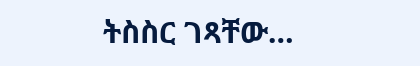ትስስር ገጻቸው…